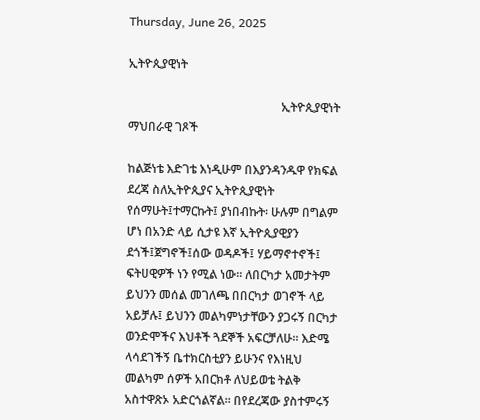Thursday, June 26, 2025

ኢትዮጲያዊነት

                                                   ኢትዮጲያዊነት ማህበራዊ ገጾች

ከልጅነቴ እድገቴ እነዲሁም በእያንዳንዱዋ የክፍል ደረጃ ስለኢትዮጲያና ኢትዮጲያዊነት የሰማሁት፤ተማርኩት፤ ያነበብኩት፡ ሁሉም በግልም ሆነ በአንድ ላይ ሲታዩ እኛ ኢትዮጲያዊያን ደጎች፤ጀግኖች፤ሰው ወዳዶች፤ ሃይማኖተኖች፤ ፍትሀዊዎች ነን የሚል ነው፡፡ ለበርካታ አመታትም ይህንን መሰል መገለጫ በበርካታ ወገኖች ላይ አይቻሉ፤ ይህንን መልካምነታቸውን ያጋሩኝ በርካታ ወንድሞችና እህቶች ጓደኞች አፍርቻለሁ፡፡ እድሜ ላሳደገችኝ ቤተክርስቲያን ይሁንና የእነዚህ መልካም ሰዎች አበርክቶ ለህይወቴ ትልቅ አስተዋጽኦ አድርጎልኛል፡፡ በየደረጃው ያስተምሩኝ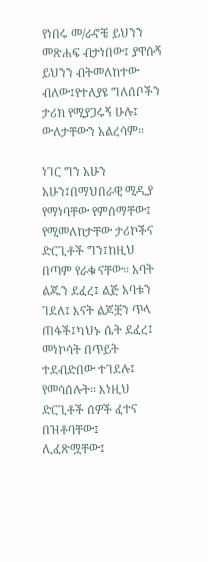የነበሩ መ/ራኖቼ ይህንን መጽሐፍ ብታነበው፤ ያዋሱኝ ይህንን ብትመለከተው ብለው፤የተለያዩ ግለሰቦችን ታሪክ የሚያጋሩኝ ሁሉ፤ ውለታቸውን አልረሳም፡፡

ነገር ግን አሁን አሁን፤በማህበራዊ ሚዲያ የማነባቸው የምሰማቸው፤ የሚመለከታቸው ታሪኮችና ድርጊቶች ግን፤ከዚህ በጣም የራቁ ናቸው፡፡ አባት ልጁን ደፈረ፤ ልጅ አባቱን ገደለ፤ እናት ልጆቿን ጥላ ጠፋች፤ካህኑ ሴት ደፈረ፤ መነኮሳት በጥይት ተደብድበው ተገደሉ፤ የመሳሰሉት፡፡ እነዚህ ድርጊቶች ሰዎች ፈተና በዝቶባቸው፤  ሊፈጽሟቸው፤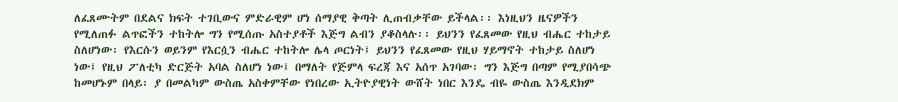ለፈጸሙትም በደልና ክፍት ተገቢውና ምድራዊም ሆነ ሰማያዊ ቅጣት ሊጠብቃቸው ይችላል፡፡ እነዚህን ዜናዎችን የሚለጠፉ ልጥፎችን ተከትሎ ግን የሚሰጡ አስተያቶች እጅግ ልብን ያቆስላሉ፡፡ ይህንን የፈጸመው የዚህ ብሔር ተከታይ ስለሆነው፡ የእርሱን ወይንም የእርሷን ብሔር ተከትሎ ሌላ ጦርነት፤ ይህንን የፈጸመው የዚህ ሃይማኖት ተከታይ ስለሆነ ነው፤ የዚህ ፖለቲካ ድርጅት አባል ስለሆነ ነው፤ በማለት የጅምላ ፍረጃ እና አሰጥ አገባው፡ ግን እጅግ በጣም የሚያበሳጭ ከመሆኑም በላይ፡ ያ በመልካም ውስጤ አስቀምቸው የነበረው ኢትዮያዊነት ውሸት ነበር እንዴ ብዬ ውስጤ እንዲደክም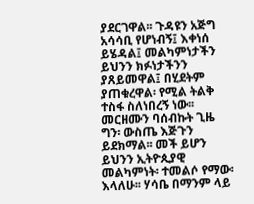ያደርገዋል፡፡ ጉዳዩን አጅግ አሳሳቢ የሆነብኝ፤ እቀነሰ ይሄዳል፤ መልካምነታችን ይህንን ክፉነታችንን ያጸይመዋል፤ በሂደትም ያጠቁረዋል፡ የሚል ትልቅ ተስፋ ስለነበረኝ ነው፡፡ መርዘሙን ባሰብኩት ጊዜ ግን፡ ውስጤ እጅጉን ይደክማል፡፡ መች ይሆን ይህንን ኢትዮጲያዊ መልካምነት፡ ተመልሶ የማው፡ እላለሁ፡፡ ሃሳቤ በማንም ላይ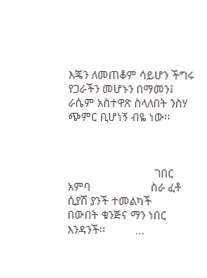እጄን ለመጠቆም ሳይሆን ችግሩ የጋራችን መሆኑን በማመን፤ ራሴም አስተዋጽ ስላለበት ንስሃ ጭምር ቢሆነኝ ብዬ ነው፡፡



                             ገበር አምባ                    ስራ ፈቶ ሲያሽ ያንች ተመልካች                       በውበት ቁንጅና ማን ነበር እንዳንች፡፡          ...